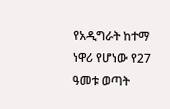የአዲግራት ከተማ ነዋሪ የሆነው የ27 ዓመቱ ወጣት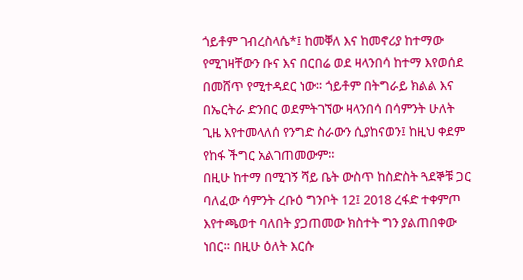ጎይቶም ገብረስላሴ*፤ ከመቐለ እና ከመኖሪያ ከተማው የሚገዛቸውን ቡና እና በርበሬ ወደ ዛላንበሳ ከተማ እየወሰደ በመሸጥ የሚተዳደር ነው። ጎይቶም በትግራይ ክልል እና በኤርትራ ድንበር ወደምትገኘው ዛላንበሳ በሳምንት ሁለት ጊዜ እየተመላለሰ የንግድ ስራውን ሲያከናወን፤ ከዚህ ቀደም የከፋ ችግር አልገጠመውም።
በዚሁ ከተማ በሚገኝ ሻይ ቤት ውስጥ ከስድስት ጓደኞቹ ጋር ባለፈው ሳምንት ረቡዕ ግንቦት 12፤ 2018 ረፋድ ተቀምጦ እየተጫወተ ባለበት ያጋጠመው ክስተት ግን ያልጠበቀው ነበር። በዚሁ ዕለት እርሱ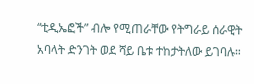“ቲዲኤፎች” ብሎ የሚጠራቸው የትግራይ ሰራዊት አባላት ድንገት ወደ ሻይ ቤቱ ተከታትለው ይገባሉ።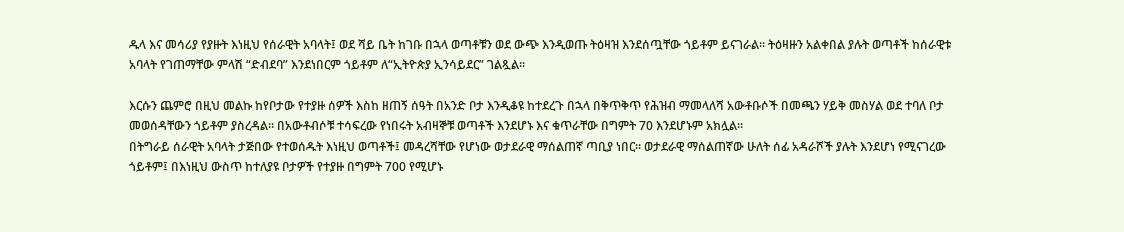ዱላ እና መሳሪያ የያዙት እነዚህ የሰራዊት አባላት፤ ወደ ሻይ ቤት ከገቡ በኋላ ወጣቶቹን ወደ ውጭ እንዲወጡ ትዕዛዝ እንደሰጧቸው ጎይቶም ይናገራል። ትዕዛዙን አልቀበል ያሉት ወጣቶች ከሰራዊቱ አባላት የገጠማቸው ምላሽ “ድብደባ” እንደነበርም ጎይቶም ለ“ኢትዮጵያ ኢንሳይደር” ገልጿል።

እርሱን ጨምሮ በዚህ መልኩ ከየቦታው የተያዙ ሰዎች እስከ ዘጠኝ ሰዓት በአንድ ቦታ እንዲቆዩ ከተደረጉ በኋላ በቅጥቅጥ የሕዝብ ማመላለሻ አውቶቡሶች በመጫን ሃይቅ መስሃል ወደ ተባለ ቦታ መወሰዳቸውን ጎይቶም ያስረዳል። በአውቶብሶቹ ተሳፍረው የነበሩት አብዛኞቹ ወጣቶች እንደሆኑ እና ቁጥራቸው በግምት 70 እንደሆኑም አክሏል።
በትግራይ ሰራዊት አባላት ታጅበው የተወሰዱት እነዚህ ወጣቶች፤ መዳረሻቸው የሆነው ወታደራዊ ማሰልጠኛ ጣቢያ ነበር። ወታደራዊ ማሰልጠኛው ሁለት ሰፊ አዳራሾች ያሉት እንደሆነ የሚናገረው ጎይቶም፤ በእነዚህ ውስጥ ከተለያዩ ቦታዎች የተያዙ በግምት 700 የሚሆኑ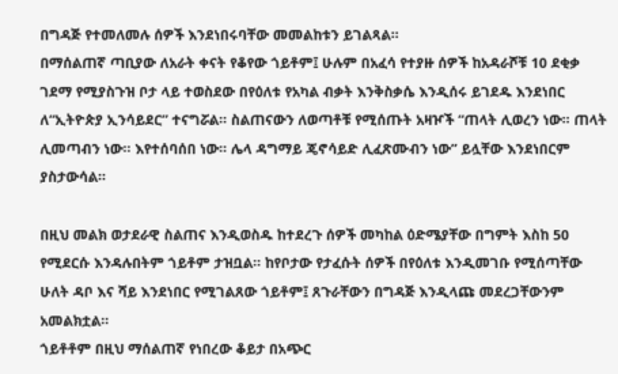በግዳጅ የተመለመሉ ሰዎች እንደነበሩባቸው መመልከቱን ይገልጻል።
በማሰልጠኛ ጣቢያው ለአራት ቀናት የቆየው ጎይቶም፤ ሁሉም በአፈሳ የተያዙ ሰዎች ከአዳራሾቹ 10 ደቂቃ ገደማ የሚያስጉዝ ቦታ ላይ ተወስደው በየዕለቱ የአካል ብቃት እንቅስቃሴ እንዲሰሩ ይገደዱ እንደነበር ለ“ኢትዮጵያ ኢንሳይደር” ተናግሯል። ስልጠናውን ለወጣቶቹ የሚሰጡት አዛዦች “ጠላት ሊወረን ነው። ጠላት ሊመጣብን ነው። እየተሰባሰበ ነው። ሌላ ዳግማይ ጄኖሳይድ ሊፈጽሙብን ነው” ይሏቸው እንደነበርም ያስታውሳል።

በዚህ መልክ ወታደራዊ ስልጠና እንዲወስዱ ከተደረጉ ሰዎች መካከል ዕድሜያቸው በግምት እስከ 50 የሚደርሱ እንዳሉበትም ጎይቶም ታዝቧል። ከየቦታው የታፈሱት ሰዎች በየዕለቱ እንዲመገቡ የሚሰጣቸው ሁለት ዳቦ እና ሻይ እንደነበር የሚገልጸው ጎይቶም፤ ጸጉራቸውን በግዳጅ እንዲላጩ መደረጋቸውንም አመልክቷል።
ጎይቶቶም በዚህ ማሰልጠኛ የነበረው ቆይታ በአጭር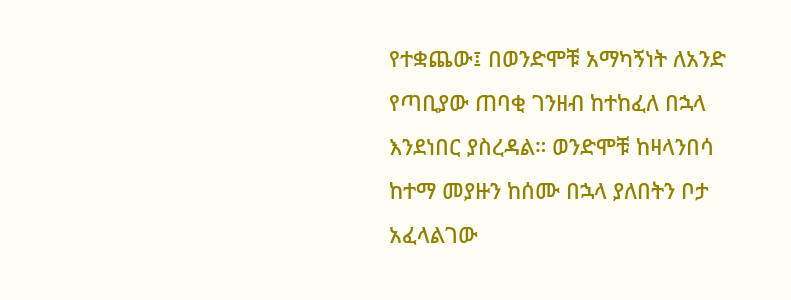የተቋጨው፤ በወንድሞቹ አማካኝነት ለአንድ የጣቢያው ጠባቂ ገንዘብ ከተከፈለ በኋላ እንደነበር ያስረዳል። ወንድሞቹ ከዛላንበሳ ከተማ መያዙን ከሰሙ በኋላ ያለበትን ቦታ አፈላልገው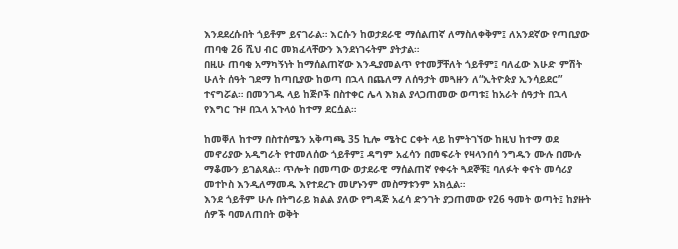እንደደረሱበት ጎይቶም ይናገራል። እርሱን ከወታደራዊ ማሰልጠኛ ለማስለቀቅም፤ ለአንደኛው የጣቢያው ጠባቂ 26 ሺህ ብር መክፈላቸውን እንደነገሩትም ያትታል።
በዚሁ ጠባቂ አማካኝነት ከማሰልጠኛው እንዲያመልጥ የተመቻቸለት ጎይቶም፤ ባለፈው እሁድ ምሽት ሁለት ሰዓት ገደማ ከጣቢያው ከወጣ በኋላ በጨለማ ለሰዓታት መጓዙን ለ“ኢትዮጵያ ኢንሳይደር” ተናግሯል። በመንገዱ ላይ ከጅቦች በስተቀር ሌላ እክል ያላጋጠመው ወጣቱ፤ ከአራት ሰዓታት በኋላ የእግር ጉዞ በኋላ አጉላዕ ከተማ ደርሷል።

ከመቐለ ከተማ በስተሰሜን አቅጣጫ 35 ኪሎ ሜትር ርቀት ላይ ከምትገኘው ከዚህ ከተማ ወደ መኖሪያው አዲግራት የተመለሰው ጎይቶም፤ ዳግም አፈሳን በመፍራት የዛላንበሳ ንግዱን ሙሉ በሙሉ ማቆሙን ይገልጻል። ጥሎት በመጣው ወታደራዊ ማሰልጠኛ የቀሩት ጓደኞቹ፤ ባለፉት ቀናት መሳሪያ መተኮስ እንዲለማመዱ እየተደረጉ መሆኑንም መስማቱንም አክሏል።
እንደ ጎይቶም ሁሉ በትግራይ ክልል ያለው የግዳጅ አፈሳ ድንገት ያጋጠመው የ26 ዓመት ወጣት፤ ከያዙት ሰዎች ባመለጠበት ወቅት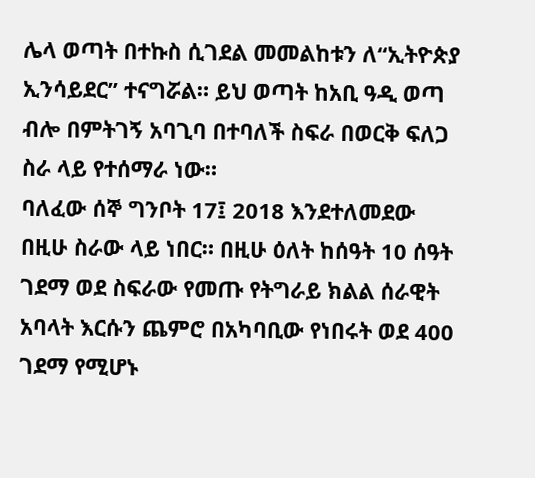ሌላ ወጣት በተኩስ ሲገደል መመልከቱን ለ“ኢትዮጵያ ኢንሳይደር” ተናግሯል። ይህ ወጣት ከአቢ ዓዲ ወጣ ብሎ በምትገኝ አባጊባ በተባለች ስፍራ በወርቅ ፍለጋ ስራ ላይ የተሰማራ ነው።
ባለፈው ሰኞ ግንቦት 17፤ 2018 እንደተለመደው በዚሁ ስራው ላይ ነበር። በዚሁ ዕለት ከሰዓት 10 ሰዓት ገደማ ወደ ስፍራው የመጡ የትግራይ ክልል ሰራዊት አባላት እርሱን ጨምሮ በአካባቢው የነበሩት ወደ 400 ገደማ የሚሆኑ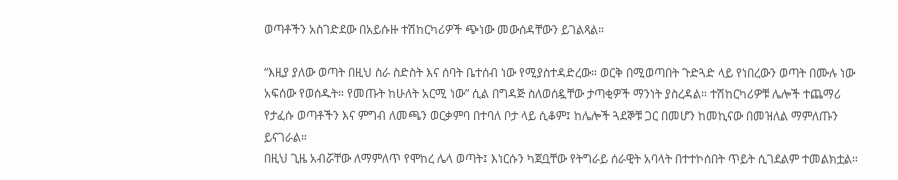ወጣቶችን አስገድደው በአይሱዙ ተሽከርካሪዎች ጭነው መውሰዳቸውን ይገልጻል።

“እዚያ ያለው ወጣት በዚህ ስራ ስድስት እና ሰባት ቤተሰብ ነው የሚያስተዳድረው። ወርቅ በሚወጣበት ጉድጓድ ላይ የነበረውን ወጣት በሙሉ ነው አፍሰው የወሰዱት። የመጡት ከሁለት አርሚ ነው” ሲል በግዳጅ ስለወሰዷቸው ታጣቂዎች ማንነት ያስረዳል። ተሽከርካሪዎቹ ሌሎች ተጨማሪ የታፈሱ ወጣቶችን እና ምግብ ለመጫን ወርቃምባ በተባለ ቦታ ላይ ሲቆም፤ ከሌሎች ጓደኞቹ ጋር በመሆን ከመኪናው በመዝለል ማምለጡን ይናገራል።
በዚህ ጊዜ አብሯቸው ለማምለጥ የሞከረ ሌላ ወጣት፤ እነርሱን ካጀቧቸው የትግራይ ሰራዊት አባላት በተተኮሰበት ጥይት ሲገደልም ተመልክቷል።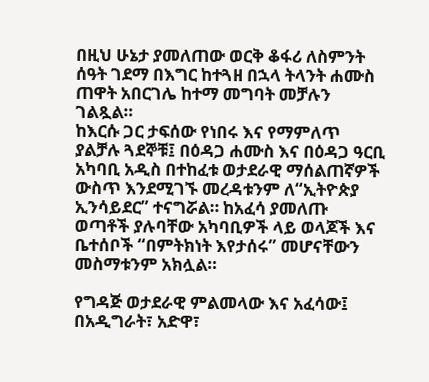በዚህ ሁኔታ ያመለጠው ወርቅ ቆፋሪ ለስምንት ሰዓት ገደማ በእግር ከተጓዘ በኋላ ትላንት ሐሙስ ጠዋት አበርገሌ ከተማ መግባት መቻሉን ገልጿል።
ከእርሱ ጋር ታፍሰው የነበሩ እና የማምለጥ ያልቻሉ ጓደኞቹ፤ በዕዳጋ ሐሙስ እና በዕዳጋ ዓርቢ አካባቢ አዲስ በተከፈቱ ወታደራዊ ማሰልጠኛዎች ውስጥ እንደሚገኙ መረዳቱንም ለ“ኢትዮጵያ ኢንሳይደር” ተናግሯል። ከአፈሳ ያመለጡ ወጣቶች ያሉባቸው አካባቢዎች ላይ ወላጆች እና ቤተሰቦች “በምትክነት እየታሰሩ” መሆናቸውን መስማቱንም አክሏል።

የግዳጅ ወታደራዊ ምልመላው እና አፈሳው፤ በአዲግራት፣ አድዋ፣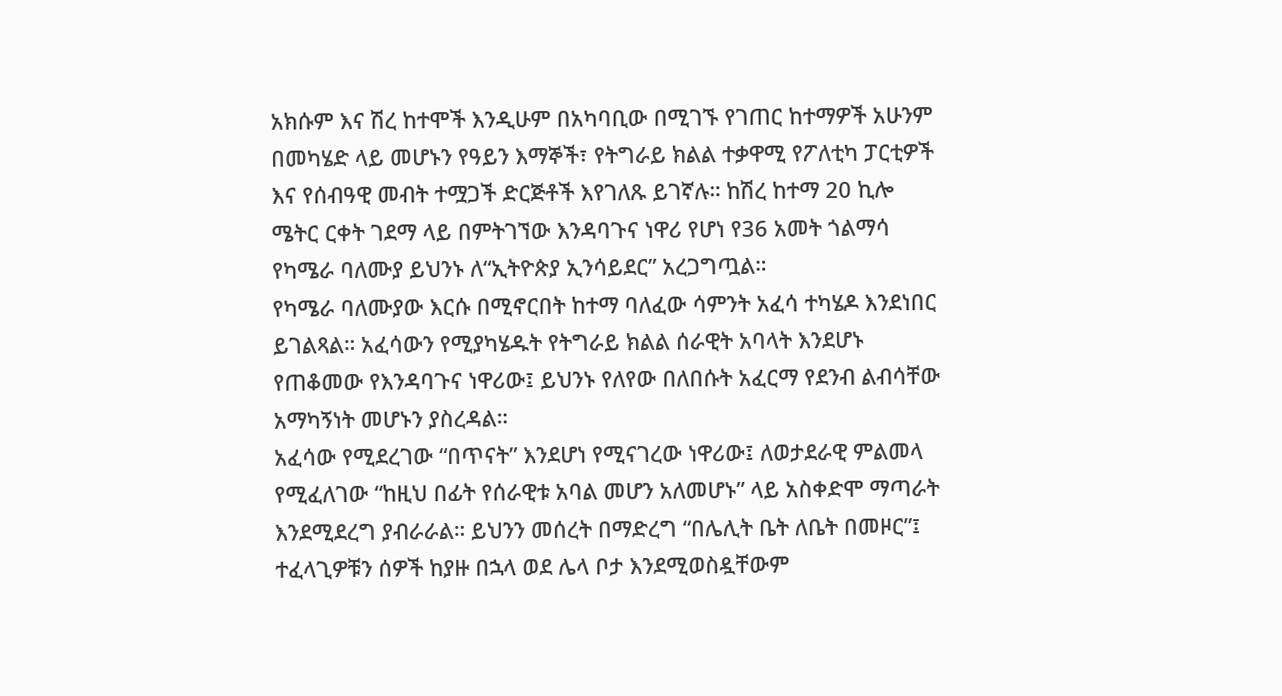አክሱም እና ሽረ ከተሞች እንዲሁም በአካባቢው በሚገኙ የገጠር ከተማዎች አሁንም በመካሄድ ላይ መሆኑን የዓይን እማኞች፣ የትግራይ ክልል ተቃዋሚ የፖለቲካ ፓርቲዎች እና የሰብዓዊ መብት ተሟጋች ድርጅቶች እየገለጹ ይገኛሉ። ከሽረ ከተማ 20 ኪሎ ሜትር ርቀት ገደማ ላይ በምትገኘው እንዳባጉና ነዋሪ የሆነ የ36 አመት ጎልማሳ የካሜራ ባለሙያ ይህንኑ ለ“ኢትዮጵያ ኢንሳይደር” አረጋግጧል።
የካሜራ ባለሙያው እርሱ በሚኖርበት ከተማ ባለፈው ሳምንት አፈሳ ተካሄዶ እንደነበር ይገልጻል። አፈሳውን የሚያካሄዱት የትግራይ ክልል ሰራዊት አባላት እንደሆኑ የጠቆመው የእንዳባጉና ነዋሪው፤ ይህንኑ የለየው በለበሱት አፈርማ የደንብ ልብሳቸው አማካኝነት መሆኑን ያስረዳል።
አፈሳው የሚደረገው “በጥናት” እንደሆነ የሚናገረው ነዋሪው፤ ለወታደራዊ ምልመላ የሚፈለገው “ከዚህ በፊት የሰራዊቱ አባል መሆን አለመሆኑ” ላይ አስቀድሞ ማጣራት እንደሚደረግ ያብራራል። ይህንን መሰረት በማድረግ “በሌሊት ቤት ለቤት በመዞር”፤ ተፈላጊዎቹን ሰዎች ከያዙ በኋላ ወደ ሌላ ቦታ እንደሚወስዷቸውም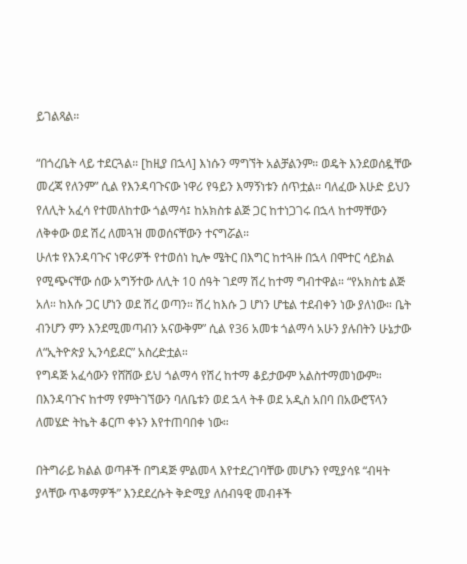ይገልጻል።

“በጎረቤት ላይ ተደርጓል። [ከዚያ በኋላ] እነሱን ማግኘት አልቻልንም። ወዴት እንደወሰዷቸው መረጃ የለንም” ሲል የእንዳባጉናው ነዋሪ የዓይን እማኝነቱን ሰጥቷል። ባለፈው እሁድ ይህን የለሊት አፈሳ የተመለከተው ጎልማሳ፤ ከአክስቱ ልጅ ጋር ከተነጋገሩ በኋላ ከተማቸውን ለቅቀው ወደ ሽረ ለመጓዝ መወሰናቸውን ተናግሯል።
ሁለቱ የእንዳባጉና ነዋሪዎች የተወሰነ ኪሎ ሜትር በእግር ከተጓዙ በኋላ በሞተር ሳይክል የሚጭናቸው ሰው አግኝተው ለሊት 10 ሰዓት ገደማ ሽረ ከተማ ግብተዋል። “የአክስቴ ልጅ አለ። ከእሱ ጋር ሆነን ወደ ሽረ ወጣን። ሽረ ከእሱ ጋ ሆነን ሆቴል ተደብቀን ነው ያለነው። ቤት ብንሆን ምን እንደሚመጣብን አናውቅም” ሲል የ36 አመቱ ጎልማሳ አሁን ያሉበትን ሁኔታው ለ“ኢትዮጵያ ኢንሳይደር” አስረድቷል።
የግዳጅ አፈሳውን የሸሸው ይህ ጎልማሳ የሽረ ከተማ ቆይታውም አልስተማመነውም። በእንዳባጉና ከተማ የምትገኘውን ባለቤቱን ወደ ኋላ ትቶ ወደ አዲስ አበባ በአውሮፕላን ለመሄድ ትኬት ቆርጦ ቀኑን እየተጠባበቀ ነው።

በትግራይ ክልል ወጣቶች በግዳጅ ምልመላ እየተደረገባቸው መሆኑን የሚያሳዩ “ብዛት ያላቸው ጥቆማዎች” እንደደረሱት ቅድሚያ ለሰብዓዊ መብቶች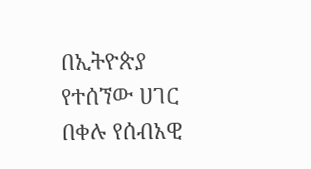በኢትዮጵያ የተሰኘው ሀገር በቀሉ የሰብአዊ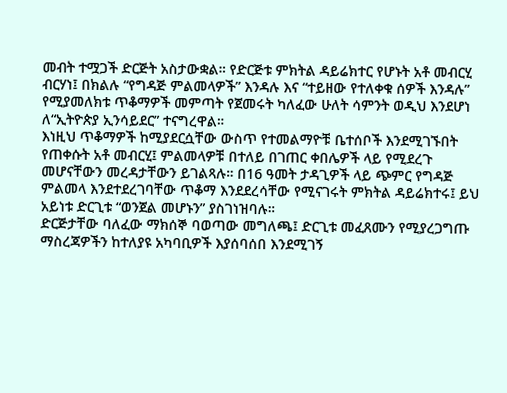መብት ተሟጋች ድርጅት አስታውቋል። የድርጅቱ ምክትል ዳይሬክተር የሆኑት አቶ መብርሂ ብርሃነ፤ በክልሉ “የግዳጅ ምልመላዎች” እንዳሉ እና “ተይዘው የተለቀቁ ሰዎች እንዳሉ” የሚያመለክቱ ጥቆማዎች መምጣት የጀመሩት ካለፈው ሁለት ሳምንት ወዲህ እንደሆነ ለ“ኢትዮጵያ ኢንሳይደር” ተናግረዋል።
እነዚህ ጥቆማዎች ከሚያደርሷቸው ውስጥ የተመልማዮቹ ቤተሰቦች እንደሚገኙበት የጠቀሱት አቶ መብርሂ፤ ምልመላዎቹ በተለይ በገጠር ቀበሌዎች ላይ የሚደረጉ መሆናቸውን መረዳታቸውን ይገልጻሉ። በ16 ዓመት ታዳጊዎች ላይ ጭምር የግዳጅ ምልመላ እንደተደረገባቸው ጥቆማ እንደደረሳቸው የሚናገሩት ምክትል ዳይሬክተሩ፤ ይህ አይነቱ ድርጊቱ “ወንጀል መሆኑን” ያስገነዝባሉ።
ድርጅታቸው ባለፈው ማክሰኞ ባወጣው መግለጫ፤ ድርጊቱ መፈጸሙን የሚያረጋግጡ ማስረጃዎችን ከተለያዩ አካባቢዎች እያሰባሰበ እንደሚገኝ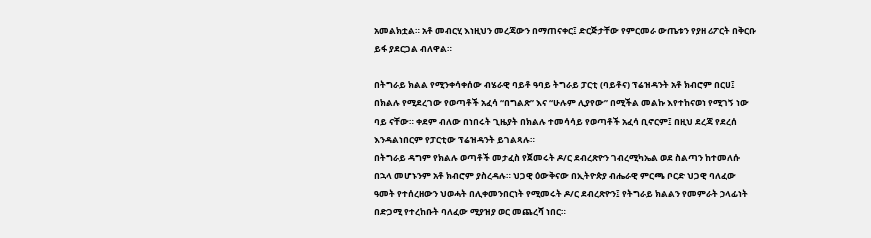አመልክቷል። አቶ መብርሂ እነዚህን መረጃውን በማጠናቀር፤ ድርጅታቸው የምርመራ ውጤቱን የያዘ ሪፖርት በቅርቡ ይፋ ያደርጋል ብለዋል።

በትግራይ ክልል የሚንቀሳቀሰው ብሄራዊ ባይቶ ዓባይ ትግራይ ፓርቲ (ባይቶና) ፕሬዝዳንት አቶ ክብሮም በርሀ፤ በክልሉ የሚደረገው የወጣቶች አፈሳ “በግልጽ” እና “ሁሉም ሊያየው” በሚችል መልኩ እየተከናወነ የሚገኝ ነው ባይ ናቸው። ቀደም ብለው በነበሩት ጊዜያት በክልሉ ተመሳሳይ የወጣቶች አፈሳ ቢኖርም፤ በዚህ ደረጃ የደረሰ እንዳልነበርም የፓርቲው ፕሬዝዳንት ይገልጻሉ።
በትግራይ ዳግም የክልሉ ወጣቶች መታፈስ የጀመሩት ዶ/ር ደብረጽዮን ገብረሚካኤል ወደ ስልጣን ከተመለሱ በኋላ መሆኑንም አቶ ክብሮም ያስረዳሉ። ህጋዊ ዕውቅናው በኢትዮጵያ ብሔራዊ ምርጫ ቦርድ ህጋዊ ባለፈው ዓመት የተሰረዘውን ህወሓት በሊቀመንበርነት የሚመሩት ዶ/ር ደብረጽዮን፤ የትግራይ ክልልን የመምራት ኃላፊነት በድጋሚ የተረከቡት ባለፈው ሚያዝያ ወር መጨረሻ ነበር።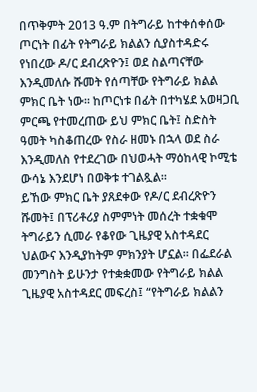በጥቅምት 2013 ዓ.ም በትግራይ ከተቀሰቀሰው ጦርነት በፊት የትግራይ ክልልን ሲያስተዳድሩ የነበረው ዶ/ር ደብረጽዮን፤ ወደ ስልጣናቸው እንዲመለሱ ሹመት የሰጣቸው የትግራይ ክልል ምክር ቤት ነው። ከጦርነቱ በፊት በተካሄደ አወዛጋቢ ምርጫ የተመረጠው ይህ ምክር ቤት፤ ስድስት ዓመት ካስቆጠረው የስራ ዘመኑ በኋላ ወደ ስራ እንዲመለስ የተደረገው በህወሓት ማዕከላዊ ኮሚቴ ውሳኔ እንደሆነ በወቅቱ ተገልጿል።
ይኸው ምክር ቤት ያጸደቀው የዶ/ር ደብረጽዮን ሹመት፤ በፕሪቶሪያ ስምምነት መሰረት ተቋቁሞ ትግራይን ሲመራ የቆየው ጊዜያዊ አስተዳደር ህልውና እንዲያከትም ምክንያት ሆኗል። በፌደራል መንግስት ይሁንታ የተቋቋመው የትግራይ ክልል ጊዜያዊ አስተዳደር መፍረስ፤ “የትግራይ ክልልን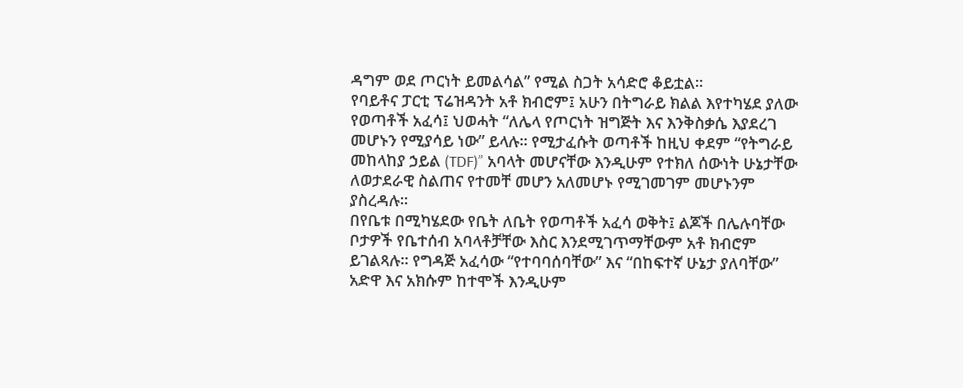ዳግም ወደ ጦርነት ይመልሳል” የሚል ስጋት አሳድሮ ቆይቷል።
የባይቶና ፓርቲ ፕሬዝዳንት አቶ ክብሮም፤ አሁን በትግራይ ክልል እየተካሄደ ያለው የወጣቶች አፈሳ፤ ህወሓት “ለሌላ የጦርነት ዝግጅት እና እንቅስቃሴ እያደረገ መሆኑን የሚያሳይ ነው” ይላሉ። የሚታፈሱት ወጣቶች ከዚህ ቀደም “የትግራይ መከላከያ ኃይል (TDF)” አባላት መሆናቸው እንዲሁም የተክለ ሰውነት ሁኔታቸው ለወታደራዊ ስልጠና የተመቸ መሆን አለመሆኑ የሚገመገም መሆኑንም ያስረዳሉ።
በየቤቱ በሚካሄደው የቤት ለቤት የወጣቶች አፈሳ ወቅት፤ ልጆች በሌሉባቸው ቦታዎች የቤተሰብ አባላቶቻቸው እስር እንደሚገጥማቸውም አቶ ክብሮም ይገልጻሉ። የግዳጅ አፈሳው “የተባባሰባቸው” እና “በከፍተኛ ሁኔታ ያለባቸው” አድዋ እና አክሱም ከተሞች እንዲሁም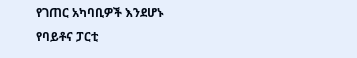የገጠር አካባቢዎች እንደሆኑ የባይቶና ፓርቲ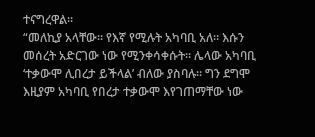ተናግረዋል።
“መለኪያ አላቸው። የእኛ የሚሉት አካባቢ አለ። እሱን መሰረት አድርገው ነው የሚንቀሳቀሱት። ሌላው አካባቢ ‘ተቃውሞ ሊበረታ ይችላል’ ብለው ያስባሉ። ግን ደግሞ እዚያም አካባቢ የበረታ ተቃውሞ እየገጠማቸው ነው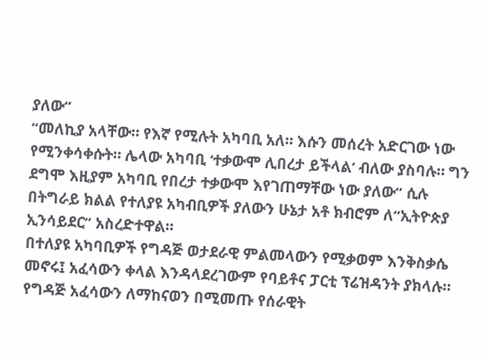ያለው”
“መለኪያ አላቸው። የእኛ የሚሉት አካባቢ አለ። እሱን መሰረት አድርገው ነው የሚንቀሳቀሱት። ሌላው አካባቢ ‘ተቃውሞ ሊበረታ ይችላል’ ብለው ያስባሉ። ግን ደግሞ እዚያም አካባቢ የበረታ ተቃውሞ እየገጠማቸው ነው ያለው” ሲሉ በትግራይ ክልል የተለያዩ አካብቢዎች ያለውን ሁኔታ አቶ ክብሮም ለ“ኢትዮጵያ ኢንሳይደር” አስረድተዋል።
በተለያዩ አካባቢዎች የግዳጅ ወታደራዊ ምልመላውን የሚቃወም እንቅስቃሴ መኖሩ፤ አፈሳውን ቀላል እንዳላደረገውም የባይቶና ፓርቲ ፕሬዝዳንት ያክላሉ። የግዳጅ አፈሳውን ለማከናወን በሚመጡ የሰራዊት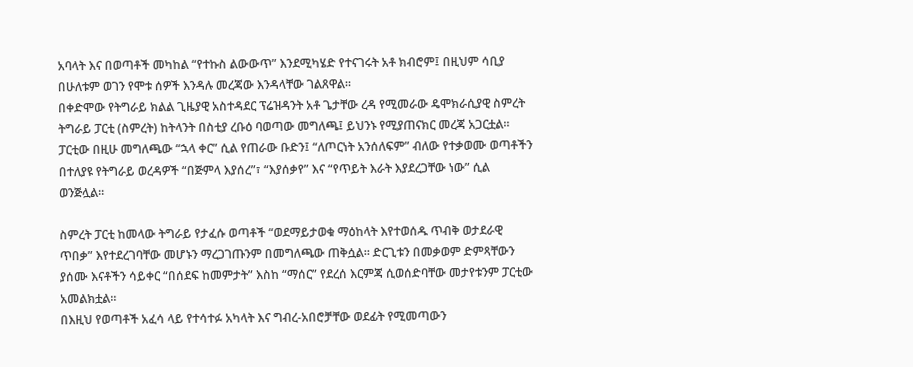አባላት እና በወጣቶች መካከል “የተኩስ ልውውጥ” እንደሚካሄድ የተናገሩት አቶ ክብሮም፤ በዚህም ሳቢያ በሁለቱም ወገን የሞቱ ሰዎች እንዳሉ መረጃው እንዳላቸው ገልጸዋል።
በቀድሞው የትግራይ ክልል ጊዜያዊ አስተዳደር ፕሬዝዳንት አቶ ጌታቸው ረዳ የሚመራው ዴሞክራሲያዊ ስምረት ትግራይ ፓርቲ (ስምረት) ከትላንት በስቲያ ረቡዕ ባወጣው መግለጫ፤ ይህንኑ የሚያጠናክር መረጃ አጋርቷል። ፓርቲው በዚሁ መግለጫው “ኋላ ቀር” ሲል የጠራው ቡድን፤ “ለጦርነት አንሰለፍም” ብለው የተቃወሙ ወጣቶችን በተለያዩ የትግራይ ወረዳዎች “በጅምላ እያሰረ”፣ “እያሰቃየ” እና “የጥይት እራት እያደረጋቸው ነው” ሲል ወንጅሏል።

ስምረት ፓርቲ ከመላው ትግራይ የታፈሱ ወጣቶች “ወደማይታወቁ ማዕከላት እየተወሰዱ ጥብቅ ወታደራዊ ጥበቃ” እየተደረገባቸው መሆኑን ማረጋገጡንም በመግለጫው ጠቅሷል። ድርጊቱን በመቃወም ድምጻቸውን ያሰሙ እናቶችን ሳይቀር “በሰደፍ ከመምታት” እስከ “ማሰር” የደረሰ እርምጃ ሲወሰድባቸው መታየቱንም ፓርቲው አመልክቷል።
በእዚህ የወጣቶች አፈሳ ላይ የተሳተፉ አካላት እና ግብረ-አበሮቻቸው ወደፊት የሚመጣውን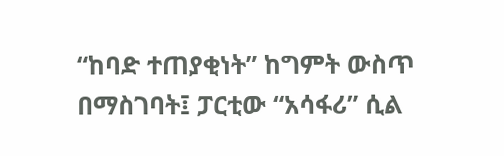“ከባድ ተጠያቂነት” ከግምት ውስጥ በማስገባት፤ ፓርቲው “አሳፋሪ” ሲል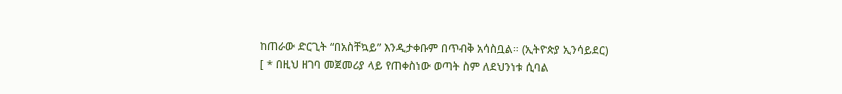ከጠራው ድርጊት “በአስቸኳይ” እንዲታቀቡም በጥብቅ አሳስቧል። (ኢትዮጵያ ኢንሳይደር)
[ * በዚህ ዘገባ መጀመሪያ ላይ የጠቀስነው ወጣት ስም ለደህንነቱ ሲባል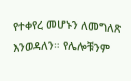የተቀየረ መሆኑን ለመግለጽ እንወዳለን። የሌሎቹንም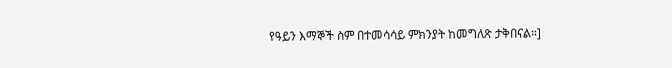የዓይን እማኞች ስም በተመሳሳይ ምክንያት ከመግለጽ ታቅበናል።]